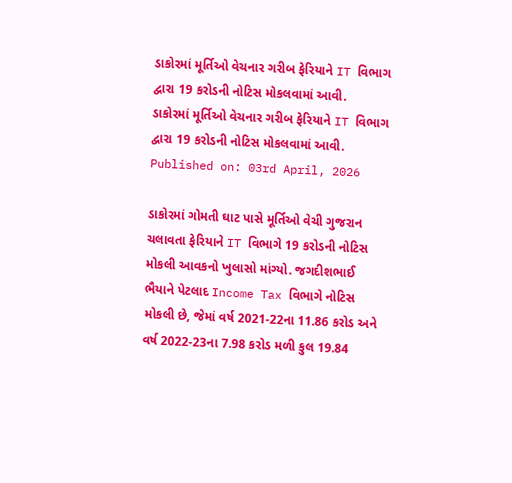ડાકોરમાં મૂર્તિઓ વેચનાર ગરીબ ફેરિયાને IT વિભાગ દ્વારા 19 કરોડની નોટિસ મોકલવામાં આવી.
ડાકોરમાં મૂર્તિઓ વેચનાર ગરીબ ફેરિયાને IT વિભાગ દ્વારા 19 કરોડની નોટિસ મોકલવામાં આવી.
Published on: 03rd April, 2026

ડાકોરમાં ગોમતી ઘાટ પાસે મૂર્તિઓ વેચી ગુજરાન ચલાવતા ફેરિયાને IT વિભાગે 19 કરોડની નોટિસ મોકલી આવકનો ખુલાસો માંગ્યો. જગદીશભાઈ ભૈયાને પેટલાદ Income Tax વિભાગે નોટિસ મોકલી છે, જેમાં વર્ષ 2021-22ના 11.86 કરોડ અને વર્ષ 2022-23ના 7.98 કરોડ મળી કુલ 19.84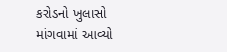કરોડનો ખુલાસો માંગવામાં આવ્યો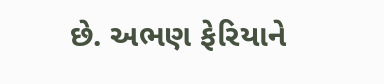છે. અભણ ફેરિયાને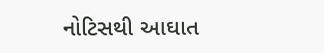નોટિસથી આઘાત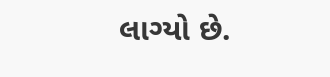લાગ્યો છે.